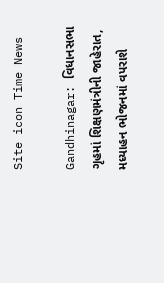Site icon Time News

Gandhinagar: વિધાનસભા ગૃહમાં શિક્ષણમંત્રીની જાહેરાત, મધ્યાહન ભોજનમાં વપરાશે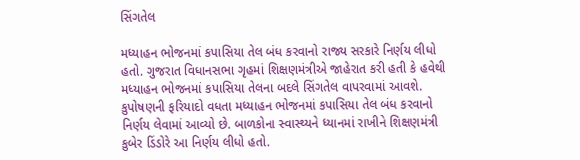સિંગતેલ

મધ્યાહન ભોજનમાં કપાસિયા તેલ બંધ કરવાનો રાજ્ય સરકારે નિર્ણય લીધો હતો. ગુજરાત વિધાનસભા ગૃહમાં શિક્ષણમંત્રીએ જાહેરાત કરી હતી કે હવેથી મધ્યાહન ભોજનમાં કપાસિયા તેલના બદલે સિંગતેલ વાપરવામાં આવશે. કુપોષણની ફરિયાદો વધતા મધ્યાહન ભોજનમાં કપાસિયા તેલ બંધ કરવાનો નિર્ણય લેવામાં આવ્યો છે. બાળકોના સ્વાસ્થ્યને ધ્યાનમાં રાખીને શિક્ષણમંત્રી કુબેર ડિંડોરે આ નિર્ણય લીધો હતો.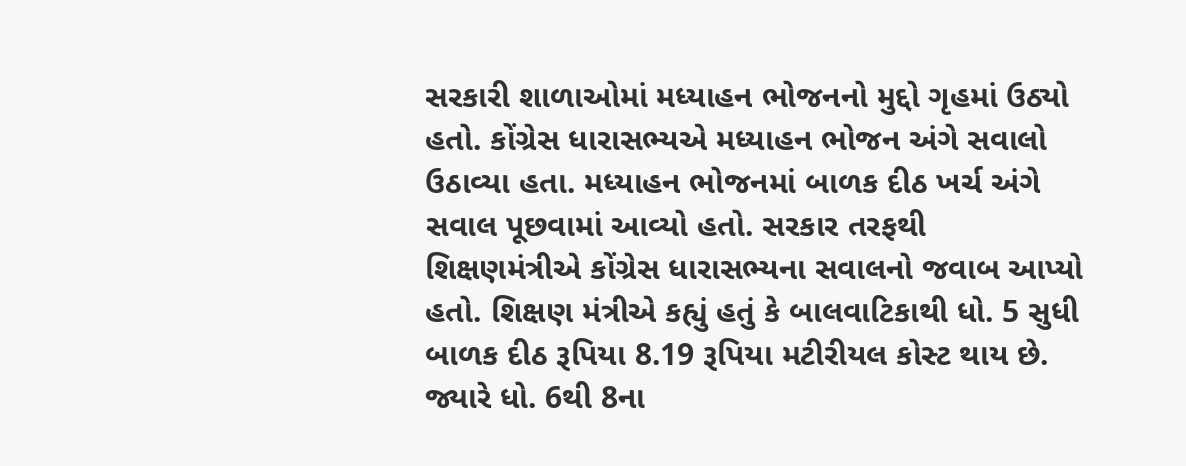સરકારી શાળાઓમાં મધ્યાહન ભોજનનો મુદ્દો ગૃહમાં ઉઠ્યો હતો. કોંગ્રેસ ધારાસભ્યએ મધ્યાહન ભોજન અંગે સવાલો ઉઠાવ્યા હતા. મધ્યાહન ભોજનમાં બાળક દીઠ ખર્ચ અંગે સવાલ પૂછવામાં આવ્યો હતો. સરકાર તરફથી શિક્ષણમંત્રીએ કોંગ્રેસ ધારાસભ્યના સવાલનો જવાબ આપ્યો હતો. શિક્ષણ મંત્રીએ કહ્યું હતું કે બાલવાટિકાથી ધો. 5 સુધી બાળક દીઠ રૂપિયા 8.19 રૂપિયા મટીરીયલ કોસ્ટ થાય છે. જ્યારે ધો. 6થી 8ના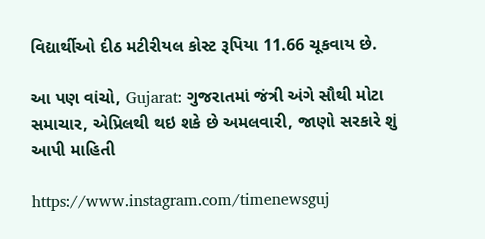વિદ્યાર્થીઓ દીઠ મટીરીયલ કોસ્ટ રૂપિયા 11.66 ચૂકવાય છે.

આ પણ વાંચો, Gujarat: ગુજરાતમાં જંત્રી અંગે સૌથી મોટા સમાચાર, એપ્રિલથી થઇ શકે છે અમલવારી, જાણો સરકારે શું આપી માહિતી

https://www.instagram.com/timenewsguj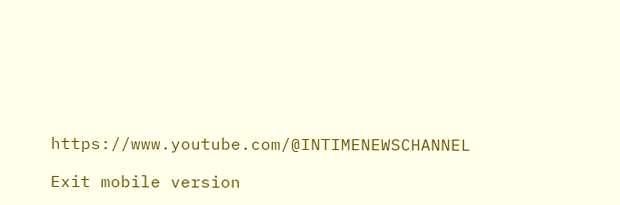https://www.youtube.com/@INTIMENEWSCHANNEL

Exit mobile version